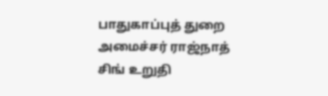பாதுகாப்புத் துறை அமைச்சர் ராஜ்நாத் சிங் உறுதி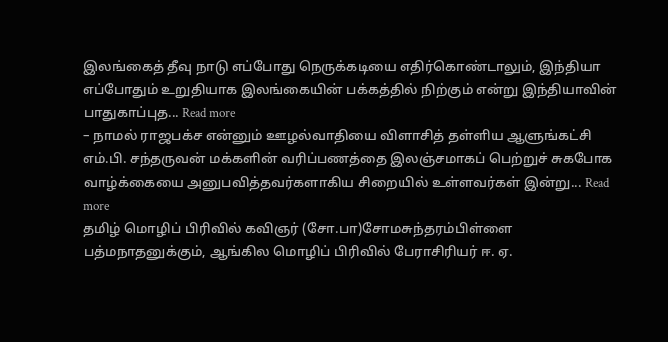இலங்கைத் தீவு நாடு எப்போது நெருக்கடியை எதிர்கொண்டாலும், இந்தியா எப்போதும் உறுதியாக இலங்கையின் பக்கத்தில் நிற்கும் என்று இந்தியாவின் பாதுகாப்புத... Read more
– நாமல் ராஜபக்ச என்னும் ஊழல்வாதியை விளாசித் தள்ளிய ஆளுங்கட்சி எம்.பி. சந்தருவன் மக்களின் வரிப்பணத்தை இலஞ்சமாகப் பெற்றுச் சுகபோக வாழ்க்கையை அனுபவித்தவர்களாகிய சிறையில் உள்ளவர்கள் இன்று... Read more
தமிழ் மொழிப் பிரிவில் கவிஞர் (சோ.பா)சோமசுந்தரம்பிள்ளை பத்மநாதனுக்கும், ஆங்கில மொழிப் பிரிவில் பேராசிரியர் ஈ. ஏ.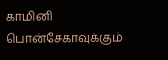காமினி பொன்சேகாவுக்கும்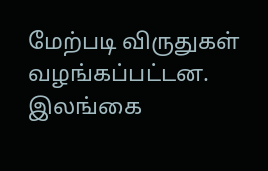மேற்படி விருதுகள் வழங்கப்பட்டன. இலங்கை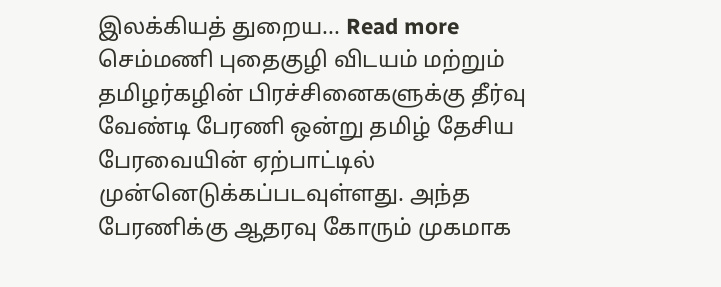இலக்கியத் துறைய... Read more
செம்மணி புதைகுழி விடயம் மற்றும் தமிழர்கழின் பிரச்சினைகளுக்கு தீர்வு வேண்டி பேரணி ஒன்று தமிழ் தேசிய பேரவையின் ஏற்பாட்டில் முன்னெடுக்கப்படவுள்ளது. அந்த பேரணிக்கு ஆதரவு கோரும் முகமாக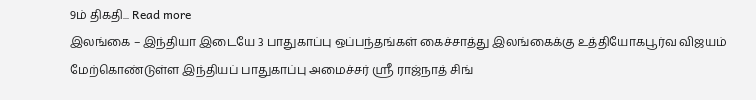9ம் திகதி... Read more
இலங்கை – இந்தியா இடையே 3 பாதுகாப்பு ஒப்பந்தங்கள் கைச்சாத்து இலங்கைக்கு உத்தியோகபூர்வ விஜயம் மேற்கொண்டுள்ள இந்தியப் பாதுகாப்பு அமைச்சர் ஸ்ரீ ராஜ்நாத் சிங்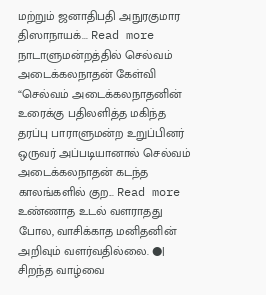மற்றும் ஜனாதிபதி அநுரகுமார திஸாநாயக்... Read more
நாடாளுமன்றத்தில் செல்வம் அடைக்கலநாதன் கேள்வி “செல்வம் அடைக்கலநாதனின் உரைக்கு பதிலளித்த மகிந்த தரப்பு பாராளுமன்ற உறுப்பினர் ஒருவர் அப்படியானால் செல்வம் அடைக்கலநாதன் கடந்த காலங்களில் குற... Read more
உண்ணாத உடல் வளராதது போல, வாசிக்காத மனிதனின் அறிவும் வளர்வதில்லை. ●| சிறந்த வாழ்வை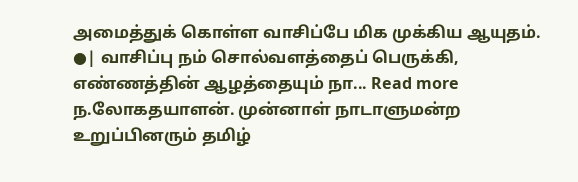அமைத்துக் கொள்ள வாசிப்பே மிக முக்கிய ஆயுதம். ●| வாசிப்பு நம் சொல்வளத்தைப் பெருக்கி, எண்ணத்தின் ஆழத்தையும் நா... Read more
ந.லோகதயாளன். முன்னாள் நாடாளுமன்ற உறுப்பினரும் தமிழ்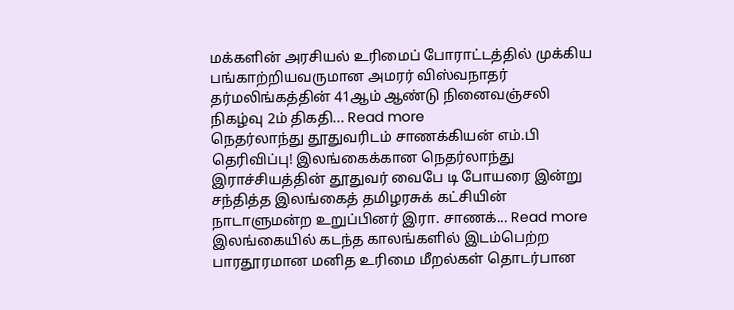மக்களின் அரசியல் உரிமைப் போராட்டத்தில் முக்கிய பங்காற்றியவருமான அமரர் விஸ்வநாதர் தர்மலிங்கத்தின் 41ஆம் ஆண்டு நினைவஞ்சலி நிகழ்வு 2ம் திகதி... Read more
நெதர்லாந்து தூதுவரிடம் சாணக்கியன் எம்.பி தெரிவிப்பு! இலங்கைக்கான நெதர்லாந்து இராச்சியத்தின் தூதுவர் வைபே டி போயரை இன்று சந்தித்த இலங்கைத் தமிழரசுக் கட்சியின் நாடாளுமன்ற உறுப்பினர் இரா. சாணக்... Read more
இலங்கையில் கடந்த காலங்களில் இடம்பெற்ற பாரதூரமான மனித உரிமை மீறல்கள் தொடர்பான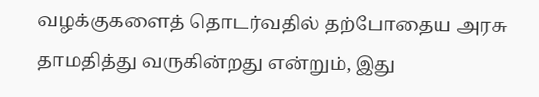வழக்குகளைத் தொடர்வதில் தற்போதைய அரசு தாமதித்து வருகின்றது என்றும், இது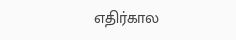எதிர்கால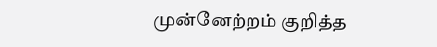முன்னேற்றம் குறித்த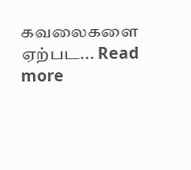கவலைகளை ஏற்பட... Read more